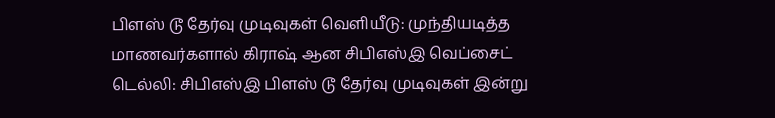பிளஸ் டூ தேர்வு முடிவுகள் வெளியீடு: முந்தியடித்த மாணவர்களால் கிராஷ் ஆன சிபிஎஸ்இ வெப்சைட்
டெல்லி: சிபிஎஸ்இ பிளஸ் டூ தேர்வு முடிவுகள் இன்று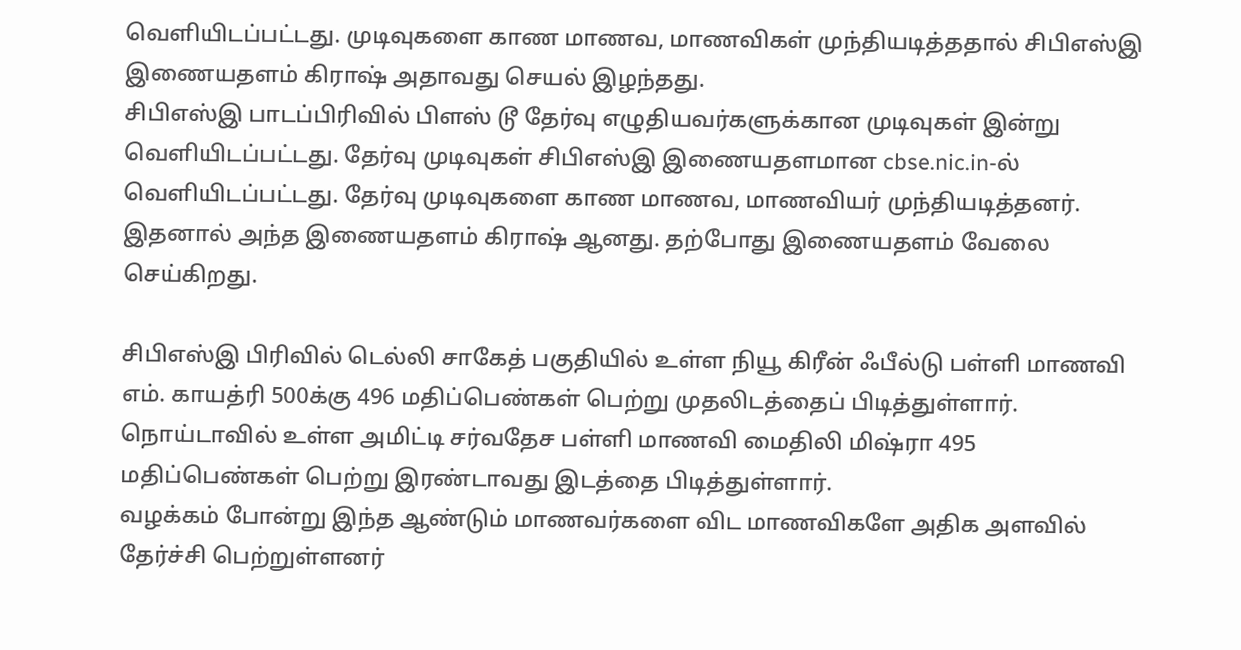வெளியிடப்பட்டது. முடிவுகளை காண மாணவ, மாணவிகள் முந்தியடித்ததால் சிபிஎஸ்இ இணையதளம் கிராஷ் அதாவது செயல் இழந்தது.
சிபிஎஸ்இ பாடப்பிரிவில் பிளஸ் டூ தேர்வு எழுதியவர்களுக்கான முடிவுகள் இன்று வெளியிடப்பட்டது. தேர்வு முடிவுகள் சிபிஎஸ்இ இணையதளமான cbse.nic.in-ல் வெளியிடப்பட்டது. தேர்வு முடிவுகளை காண மாணவ, மாணவியர் முந்தியடித்தனர். இதனால் அந்த இணையதளம் கிராஷ் ஆனது. தற்போது இணையதளம் வேலை செய்கிறது.

சிபிஎஸ்இ பிரிவில் டெல்லி சாகேத் பகுதியில் உள்ள நியூ கிரீன் ஃபீல்டு பள்ளி மாணவி எம். காயத்ரி 500க்கு 496 மதிப்பெண்கள் பெற்று முதலிடத்தைப் பிடித்துள்ளார். நொய்டாவில் உள்ள அமிட்டி சர்வதேச பள்ளி மாணவி மைதிலி மிஷ்ரா 495 மதிப்பெண்கள் பெற்று இரண்டாவது இடத்தை பிடித்துள்ளார்.
வழக்கம் போன்று இந்த ஆண்டும் மாணவர்களை விட மாணவிகளே அதிக அளவில் தேர்ச்சி பெற்றுள்ளனர்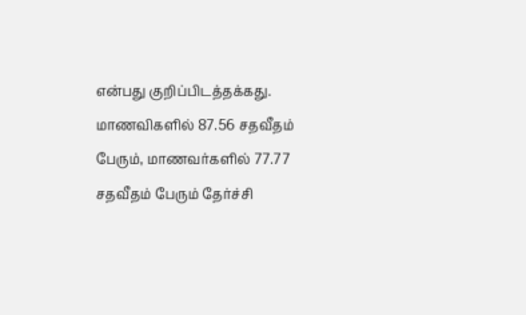என்பது குறிப்பிடத்தக்கது. மாணவிகளில் 87.56 சதவீதம் பேரும், மாணவர்களில் 77.77 சதவீதம் பேரும் தேர்ச்சி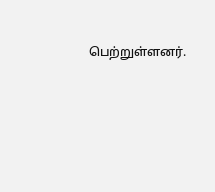பெற்றுள்ளனர்.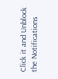Click it and Unblock the Notifications